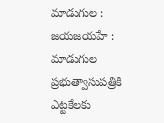మాడుగుల : జయజయహే : మాడుగుల ప్రభుత్వాసుపత్రికి ఎట్టకేలకు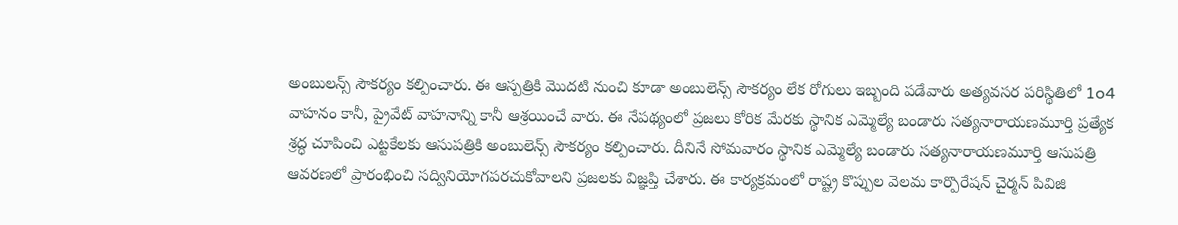అంబులన్స్ సౌకర్యం కల్పించారు. ఈ ఆస్పత్రికి మొదటి నుంచి కూడా అంబులెన్స్ సౌకర్యం లేక రోగులు ఇబ్బంది పడేవారు అత్యవసర పరిస్థితిలో 1o4 వాహనం కానీ, ప్రైవేట్ వాహనాన్ని కానీ ఆశ్రయించే వారు. ఈ నేపథ్యంలో ప్రజలు కోరిక మేరకు స్థానిక ఎమ్మెల్యే బండారు సత్యనారాయణమూర్తి ప్రత్యేక శ్రద్ధ చూపించి ఎట్టకేలకు ఆసుపత్రికి అంబులెన్స్ సౌకర్యం కల్పించారు. దీనినే సోమవారం స్థానిక ఎమ్మెల్యే బండారు సత్యనారాయణమూర్తి ఆసుపత్రి ఆవరణలో ప్రారంభించి సద్వినియోగపరచుకోవాలని ప్రజలకు విజ్ఞప్తి చేశారు. ఈ కార్యక్రమంలో రాష్ట్ర కొప్పుల వెలమ కార్పొరేషన్ చైర్మన్ పివిజి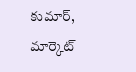కుమార్, మార్కెట్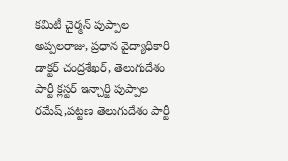కమిటీ చైర్మన్ పుప్పాల అప్పలరాజు, ప్రధాన వైద్యాధికారి డాక్టర్ చంద్రశేఖర్, తెలుగుదేశం పార్టీ క్లస్టర్ ఇన్చార్జి పుప్పాల రమేష్,పట్టణ తెలుగుదేశం పార్టీ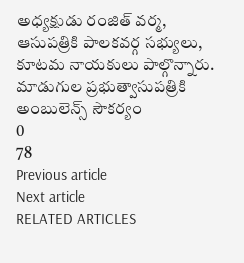అధ్యక్షుడు రంజిత్ వర్మ, ఆసుపత్రికి పాలకవర్గ సభ్యులు, కూటమ నాయకులు పాల్గొన్నారు.
మాడుగుల ప్రభుత్వాసుపత్రికి అంబులెన్స్ సౌకర్యం
0
78
Previous article
Next article
RELATED ARTICLES